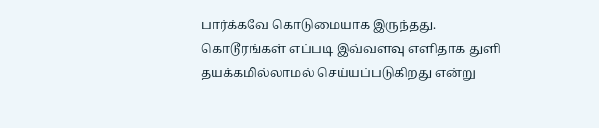பார்க்கவே கொடுமையாக இருந்தது.
கொடூரங்கள் எப்படி இவ்வளவு எளிதாக துளி தயக்கமில்லாமல் செய்யப்படுகிறது என்று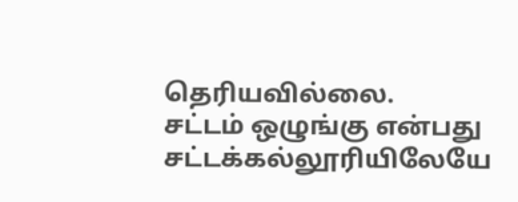தெரியவில்லை.
சட்டம் ஒழுங்கு என்பது சட்டக்கல்லூரியிலேயே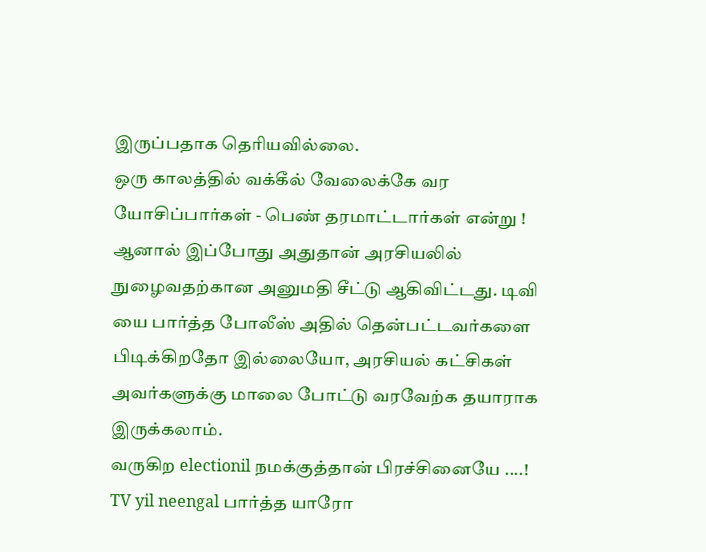இருப்பதாக தெரியவில்லை.
ஒரு காலத்தில் வக்கீல் வேலைக்கே வர யோசிப்பார்கள் - பெண் தரமாட்டார்கள் என்று ! ஆனால் இப்போது அதுதான் அரசியலில் நுழைவதற்கான அனுமதி சீட்டு ஆகிவிட்டது. டிவி யை பார்த்த போலீஸ் அதில் தென்பட்டவர்களை பிடிக்கிறதோ இல்லையோ, அரசியல் கட்சிகள் அவர்களுக்கு மாலை போட்டு வரவேற்க தயாராக இருக்கலாம்.
வருகிற electionil நமக்குத்தான் பிரச்சினையே ....!
TV yil neengal பார்த்த யாரோ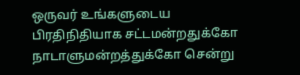ஒருவர் உங்களுடைய பிரதிநிதியாக சட்டமன்றதுக்கோ நாடாளுமன்றத்துக்கோ சென்று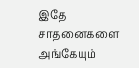இதே சாதனைகளை அங்கேயும்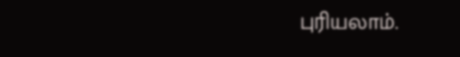புரியலாம்.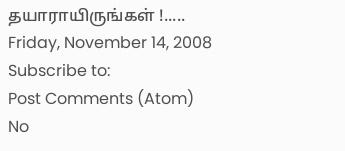தயாராயிருங்கள் !.....
Friday, November 14, 2008
Subscribe to:
Post Comments (Atom)
No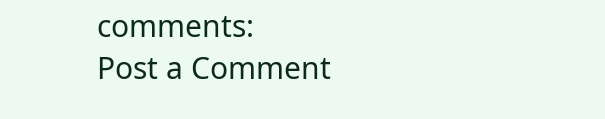comments:
Post a Comment